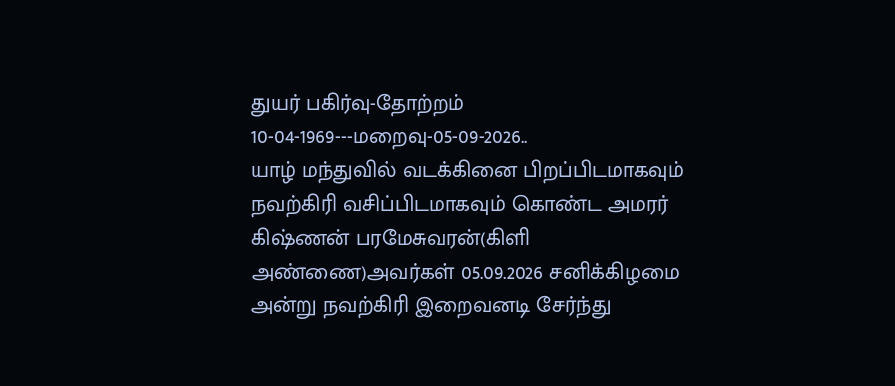துயர் பகிர்வு-தோற்றம் 10-04-1969---மறைவு-05-09-2026..
யாழ் மந்துவில் வடக்கினை பிறப்பிடமாகவும் நவற்கிரி வசிப்பிடமாகவும் கொண்ட அமரர் கிஷ்ணன் பரமேசுவரன்(கிளி அண்ணை)அவர்கள் 05.09.2026 சனிக்கிழமை அன்று நவற்கிரி இறைவனடி சேர்ந்து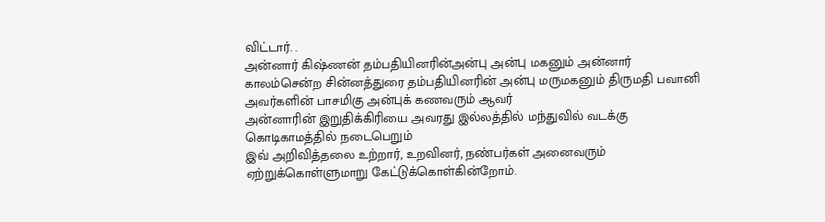விட்டார். .
அன்னார் கிஷ்ணன் தம்பதியினரின்அன்பு அன்பு மகனும் அன்னார் காலம்சென்ற சின்னத்துரை தம்பதியினரின் அன்பு மருமகனும் திருமதி பவானி அவர்களின் பாசமிகு அன்புக் கணவரும் ஆவர்
அன்னாரின் இறுதிக்கிரியை அவரது இல்லத்தில் மந்துவில் வடக்கு கொடிகாமத்தில் நடைபெறும்
இவ் அறிவித்தலை உற்றார், உறவினர், நண்பர்கள் அனைவரும் ஏற்றுக்கொள்ளுமாறு கேட்டுக்கொள்கின்றோம்.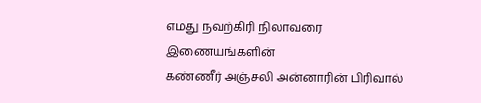எமது நவற்கிரி நிலாவரை இணையங்களின்
கண்ணீர் அஞ்சலி அன்னாரின் பிரிவால்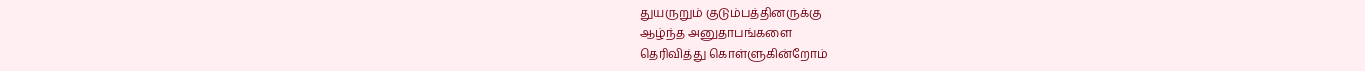துயருறும் குடும்பத்தினருக்கு
ஆழ்ந்த அனுதாபங்களை
தெரிவித்து கொள்ளுகின்றோம்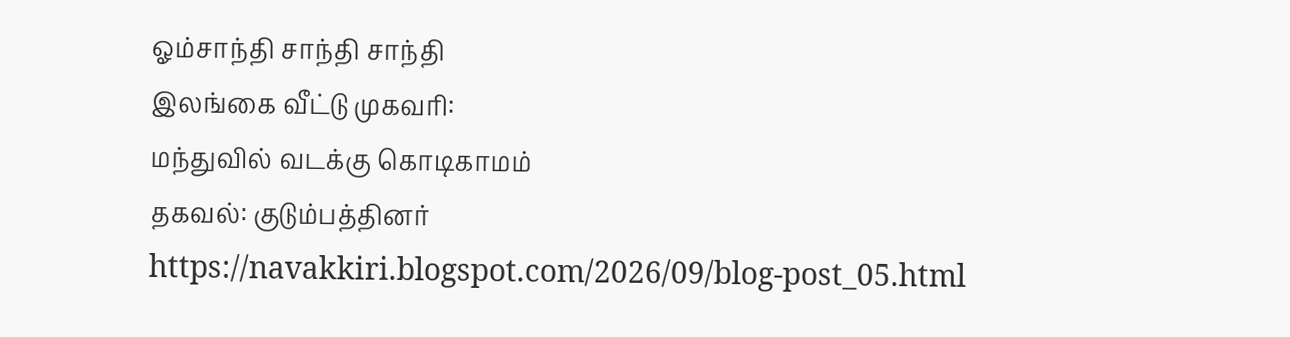ஓம்சாந்தி சாந்தி சாந்தி
இலங்கை வீட்டு முகவரி:
மந்துவில் வடக்கு கொடிகாமம்
தகவல்: குடும்பத்தினர்
https://navakkiri.blogspot.com/2026/09/blog-post_05.html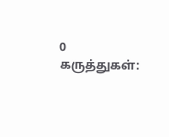0 கருத்துகள்: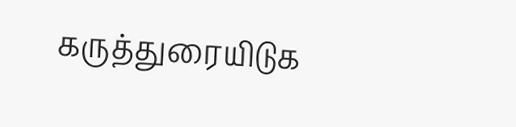கருத்துரையிடுக